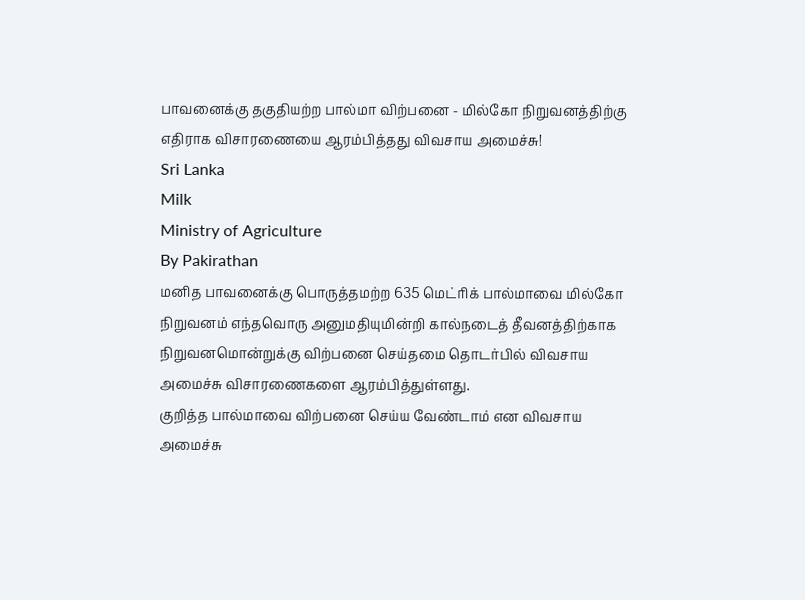பாவனைக்கு தகுதியற்ற பால்மா விற்பனை - மில்கோ நிறுவனத்திற்கு எதிராக விசாரணையை ஆரம்பித்தது விவசாய அமைச்சு!
Sri Lanka
Milk
Ministry of Agriculture
By Pakirathan
மனித பாவனைக்கு பொருத்தமற்ற 635 மெட்ரிக் பால்மாவை மில்கோ நிறுவனம் எந்தவொரு அனுமதியுமின்றி கால்நடைத் தீவனத்திற்காக நிறுவனமொன்றுக்கு விற்பனை செய்தமை தொடர்பில் விவசாய அமைச்சு விசாரணைகளை ஆரம்பித்துள்ளது.
குறித்த பால்மாவை விற்பனை செய்ய வேண்டாம் என விவசாய அமைச்சு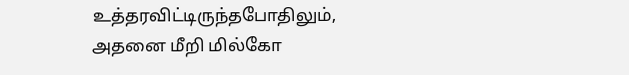உத்தரவிட்டிருந்தபோதிலும், அதனை மீறி மில்கோ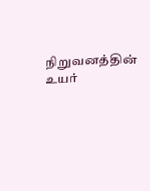நிறுவனத்தின் உயர்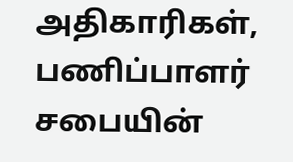அதிகாரிகள், பணிப்பாளர் சபையின்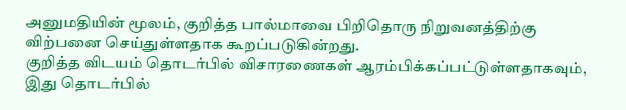அனுமதியின் மூலம், குறித்த பால்மாவை பிறிதொரு நிறுவனத்திற்கு விற்பனை செய்துள்ளதாக கூறப்படுகின்றது.
குறித்த விடயம் தொடர்பில் விசாரணைகள் ஆரம்பிக்கப்பட்டுள்ளதாகவும், இது தொடர்பில்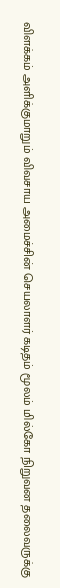விளக்கம் அளிக்குமாறும் விவசாய அமைச்சின் செயலாளர் கடிதம் மூலம் மில்கோ நிறுவன தலைவருக்கு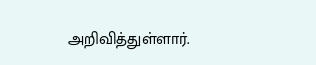அறிவித்துள்ளார்.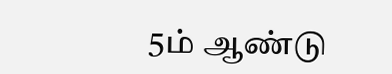5ம் ஆண்டு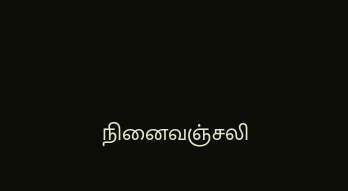நினைவஞ்சலி